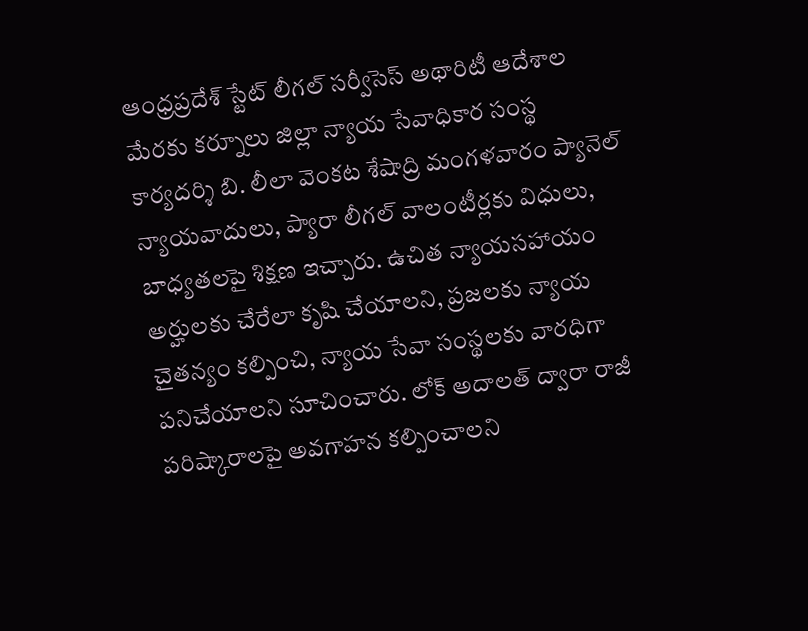ఆంధ్రప్రదేశ్ స్టేట్ లీగల్ సర్వీసెస్ అథారిటీ ఆదేశాల మేరకు కర్నూలు జిల్లా న్యాయ సేవాధికార సంస్థ కార్యదర్శి బి. లీలా వెంకట శేషాద్రి మంగళవారం ప్యానెల్ న్యాయవాదులు, ప్యారా లీగల్ వాలంటీర్లకు విధులు, బాధ్యతలపై శిక్షణ ఇచ్చారు. ఉచిత న్యాయసహాయం అర్హులకు చేరేలా కృషి చేయాలని, ప్రజలకు న్యాయ చైతన్యం కల్పించి, న్యాయ సేవా సంస్థలకు వారధిగా పనిచేయాలని సూచించారు. లోక్ అదాలత్ ద్వారా రాజీ పరిష్కారాలపై అవగాహన కల్పించాలని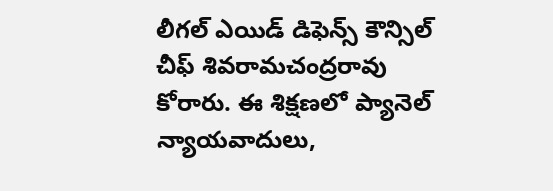లీగల్ ఎయిడ్ డిఫెన్స్ కౌన్సిల్ చీఫ్ శివరామచంద్రరావు కోరారు. ఈ శిక్షణలో ప్యానెల్ న్యాయవాదులు,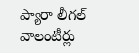ప్యారా లీగల్ వాలంటీర్లు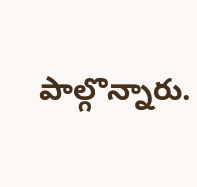పాల్గొన్నారు.